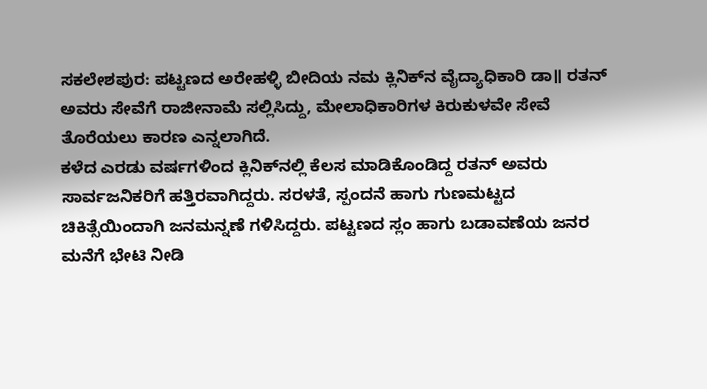ಸಕಲೇಶಪುರ: ಪಟ್ಟಣದ ಅರೇಹಳ್ಳಿ ಬೀದಿಯ ನಮ ಕ್ಲಿನಿಕ್‌ನ ವೈದ್ಯಾಧಿಕಾರಿ ಡಾ॥ ರತನ್‌ ಅವರು ಸೇವೆಗೆ ರಾಜೀನಾಮೆ ಸಲ್ಲಿಸಿದ್ದು, ಮೇಲಾಧಿಕಾರಿಗಳ ಕಿರುಕುಳವೇ ಸೇವೆ ತೊರೆಯಲು ಕಾರಣ ಎನ್ನಲಾಗಿದೆ.
ಕಳೆದ ಎರಡು ವರ್ಷಗಳಿಂದ ಕ್ಲಿನಿಕ್‌ನಲ್ಲಿ ಕೆಲಸ ಮಾಡಿಕೊಂಡಿದ್ದ ರತನ್‌ ಅವರು ಸಾರ್ವಜನಿಕರಿಗೆ ಹತ್ತಿರವಾಗಿದ್ದರು. ಸರಳತೆ, ಸ್ಪಂದನೆ ಹಾಗು ಗುಣಮಟ್ಟದ ಚಿಕಿತ್ಸೆಯಿಂದಾಗಿ ಜನಮನ್ನಣೆ ಗಳಿಸಿದ್ದರು. ಪಟ್ಟಣದ ಸ್ಲಂ ಹಾಗು ಬಡಾವಣೆಯ ಜನರ ಮನೆಗೆ ಭೇಟಿ ನೀಡಿ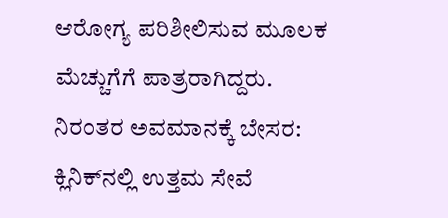ಆರೋಗ್ಯ ಪರಿಶೀಲಿಸುವ ಮೂಲಕ ಮೆಚ್ಚುಗೆಗೆ ಪಾತ್ರರಾಗಿದ್ದರು.
ನಿರಂತರ ಅವಮಾನಕ್ಕೆ ಬೇಸರ:
ಕ್ಲಿನಿಕ್‌ನಲ್ಲಿ ಉತ್ತಮ ಸೇವೆ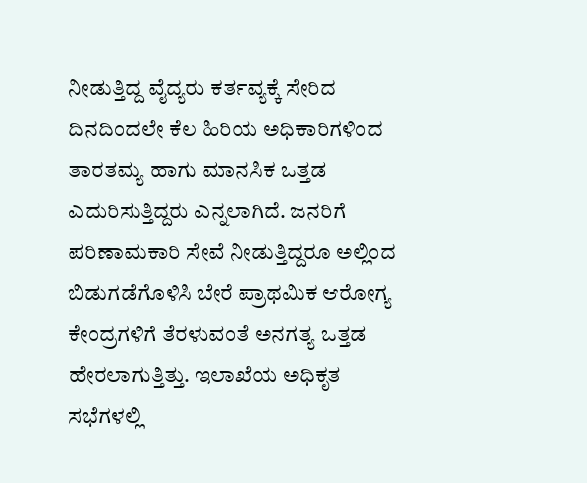ನೀಡುತ್ತಿದ್ದ ವೈದ್ಯರು ಕರ್ತವ್ಯಕ್ಕೆ ಸೇರಿದ ದಿನದಿಂದಲೇ ಕೆಲ ಹಿರಿಯ ಅಧಿಕಾರಿಗಳಿಂದ ತಾರತಮ್ಯ ಹಾಗು ಮಾನಸಿಕ ಒತ್ತಡ ಎದುರಿಸುತ್ತಿದ್ದರು ಎನ್ನಲಾಗಿದೆ. ಜನರಿಗೆ ಪರಿಣಾಮಕಾರಿ ಸೇವೆ ನೀಡುತ್ತಿದ್ದರೂ ಅಲ್ಲಿಂದ ಬಿಡುಗಡೆಗೊಳಿಸಿ ಬೇರೆ ಪ್ರಾಥಮಿಕ ಆರೋಗ್ಯ ಕೇಂದ್ರಗಳಿಗೆ ತೆರಳುವಂತೆ ಅನಗತ್ಯ ಒತ್ತಡ ಹೇರಲಾಗುತ್ತಿತ್ತು. ಇಲಾಖೆಯ ಅಧಿಕೃತ ಸಭೆಗಳಲ್ಲಿ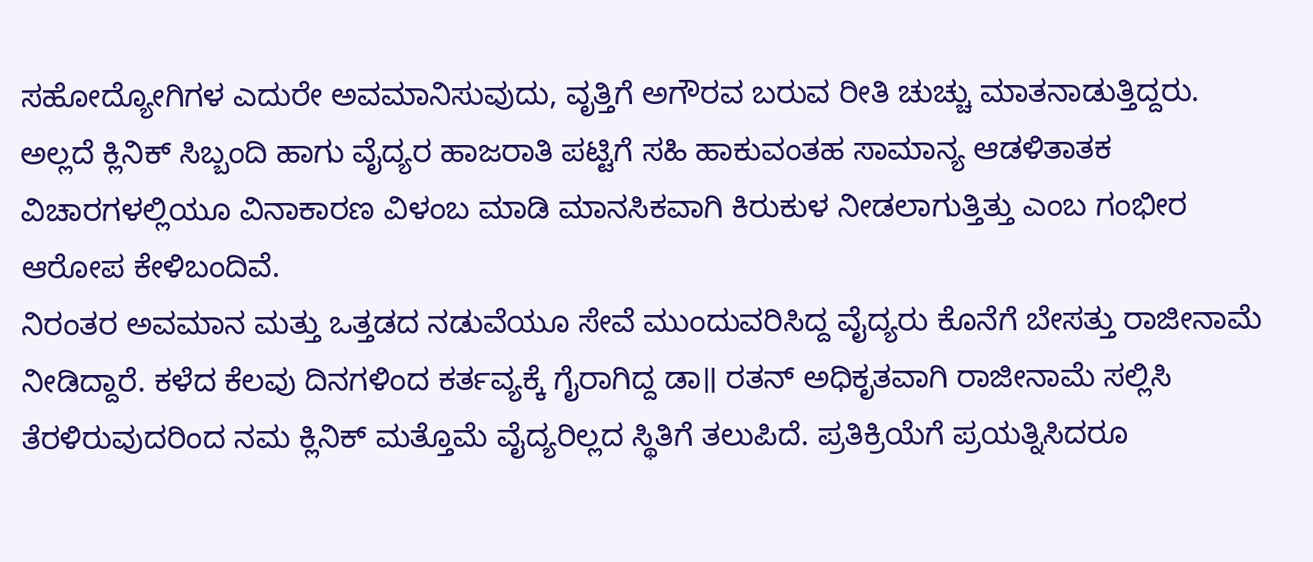ಸಹೋದ್ಯೋಗಿಗಳ ಎದುರೇ ಅವಮಾನಿಸುವುದು, ವೃತ್ತಿಗೆ ಅಗೌರವ ಬರುವ ರೀತಿ ಚುಚ್ಚು ಮಾತನಾಡುತ್ತಿದ್ದರು. ಅಲ್ಲದೆ ಕ್ಲಿನಿಕ್‌ ಸಿಬ್ಬಂದಿ ಹಾಗು ವೈದ್ಯರ ಹಾಜರಾತಿ ಪಟ್ಟಿಗೆ ಸಹಿ ಹಾಕುವಂತಹ ಸಾಮಾನ್ಯ ಆಡಳಿತಾತಕ ವಿಚಾರಗಳಲ್ಲಿಯೂ ವಿನಾಕಾರಣ ವಿಳಂಬ ಮಾಡಿ ಮಾನಸಿಕವಾಗಿ ಕಿರುಕುಳ ನೀಡಲಾಗುತ್ತಿತ್ತು ಎಂಬ ಗಂಭೀರ ಆರೋಪ ಕೇಳಿಬಂದಿವೆ.
ನಿರಂತರ ಅವಮಾನ ಮತ್ತು ಒತ್ತಡದ ನಡುವೆಯೂ ಸೇವೆ ಮುಂದುವರಿಸಿದ್ದ ವೈದ್ಯರು ಕೊನೆಗೆ ಬೇಸತ್ತು ರಾಜೀನಾಮೆ ನೀಡಿದ್ದಾರೆ. ಕಳೆದ ಕೆಲವು ದಿನಗಳಿಂದ ಕರ್ತವ್ಯಕ್ಕೆ ಗೈರಾಗಿದ್ದ ಡಾ॥ ರತನ್‌ ಅಧಿಕೃತವಾಗಿ ರಾಜೀನಾಮೆ ಸಲ್ಲಿಸಿ ತೆರಳಿರುವುದರಿಂದ ನಮ ಕ್ಲಿನಿಕ್‌ ಮತ್ತೊಮೆ ವೈದ್ಯರಿಲ್ಲದ ಸ್ಥಿತಿಗೆ ತಲುಪಿದೆ. ಪ್ರತಿಕ್ರಿಯೆಗೆ ಪ್ರಯತ್ನಿಸಿದರೂ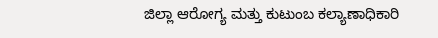ಜಿಲ್ಲಾ ಆರೋಗ್ಯ ಮತ್ತು ಕುಟುಂಬ ಕಲ್ಯಾಣಾಧಿಕಾರಿ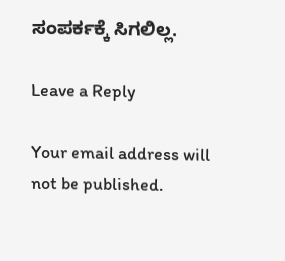ಸಂಪರ್ಕಕ್ಕೆ ಸಿಗಲಿಲ್ಲ.

Leave a Reply

Your email address will not be published.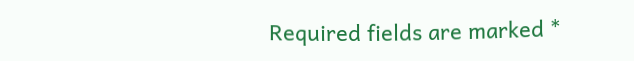Required fields are marked *